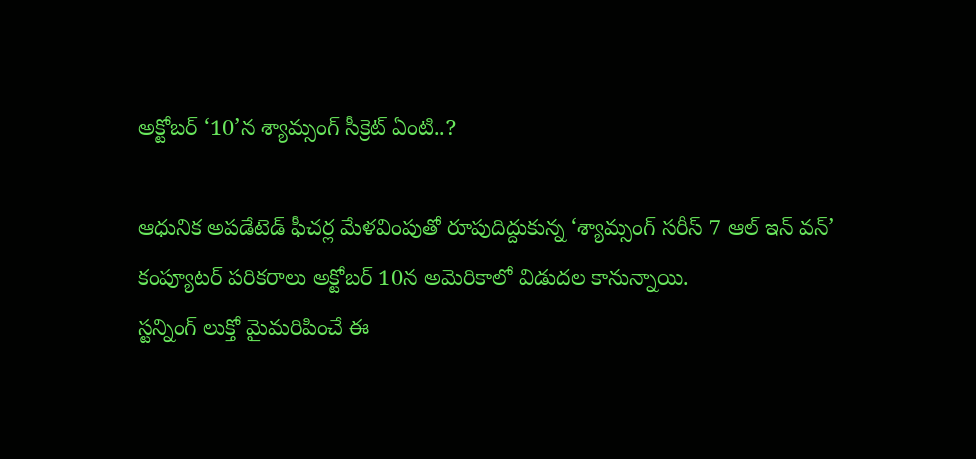అక్టోబర్ ‘10’న శ్యామ్సంగ్ సీక్రెట్ ఏంటి..?

ఆధునిక అపడేటెడ్ ఫీచర్ల మేళవింపుతో రూపుదిద్దుకున్న ‘శ్యామ్సంగ్ సరీస్ 7 ఆల్ ఇన్ వన్’ కంప్యూటర్ పరికరాలు అక్టోబర్ 10న అమెరికాలో విడుదల కానున్నాయి.
స్టన్నింగ్ లుక్తో మైమరిపించే ఈ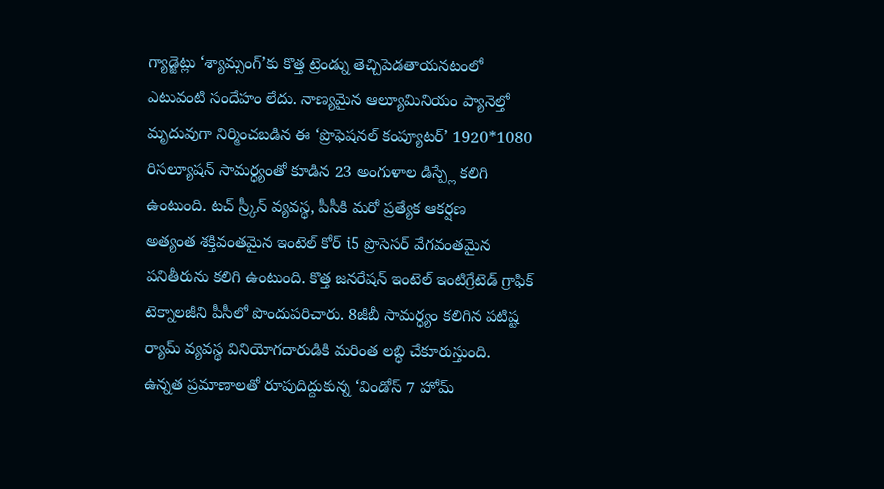గ్యాడ్జెట్లు ‘శ్యామ్సంగ్’కు కొత్త ట్రెండ్ను తెచ్చిపెడతాయనటంలో ఎటువంటి సందేహం లేదు. నాణ్యమైన ఆల్యూమినియం ప్యానెల్తో మృదువుగా నిర్మించబడిన ఈ ‘ప్రొఫెషనల్ కంప్యూటర్’ 1920*1080 రిసల్యూషన్ సామర్ధ్యంతో కూడిన 23 అంగుళాల డిస్ప్లే కలిగి ఉంటుంది. టచ్ స్ర్కీన్ వ్యవస్థ, పీసీకి మరో ప్రత్యేక ఆకర్షణ
అత్యంత శక్తివంతమైన ఇంటెల్ కోర్ i5 ప్రొసెసర్ వేగవంతమైన పనితీరును కలిగి ఉంటుంది. కొత్త జనరేషన్ ఇంటెల్ ఇంటిగ్రేటెడ్ గ్రాఫిక్ టెక్నాలజీని పీసీలో పొందుపరిచారు. 8జీబీ సామర్ధ్యం కలిగిన పటిష్ట ర్యామ్ వ్యవస్థ వినియోగదారుడికి మరింత లబ్ధి చేకూరుస్తుంది.
ఉన్నత ప్రమాణాలతో రూపుదిద్దుకున్న ‘విండోస్ 7 హోమ్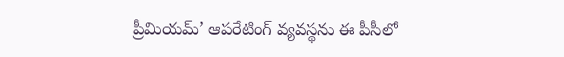ప్రీమియమ్’ ఆపరేటింగ్ వ్యవస్థను ఈ పీసీలో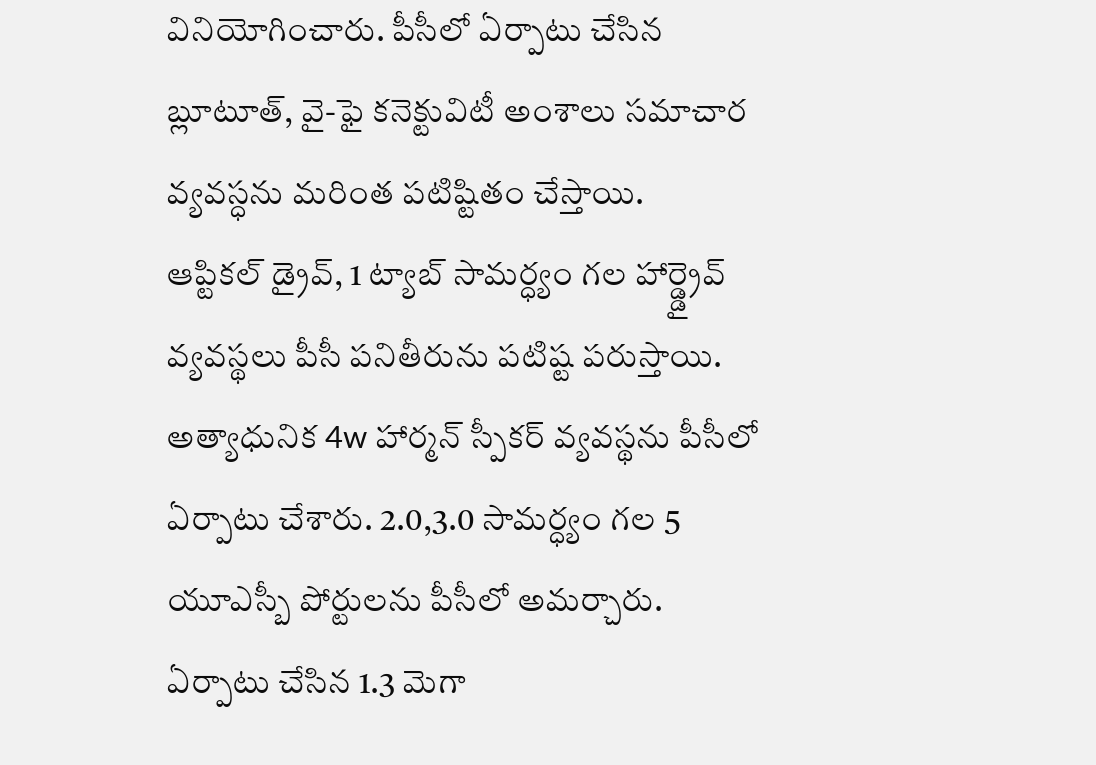వినియోగించారు. పీసీలో ఏర్పాటు చేసిన బ్లూటూత్, వై-ఫై కనెక్టువిటీ అంశాలు సమాచార వ్యవస్ధను మరింత పటిష్టితం చేస్తాయి.
ఆప్టికల్ డ్రైవ్, 1 ట్యాబ్ సామర్ధ్యం గల హార్డ్డ్రైవ్ వ్యవస్థలు పీసీ పనితీరును పటిష్ట పరుస్తాయి. అత్యాధునిక 4w హార్మన్ స్పీకర్ వ్యవస్థను పీసీలో ఏర్పాటు చేశారు. 2.0,3.0 సామర్ధ్యం గల 5 యూఎస్బీ పోర్టులను పీసీలో అమర్చారు.
ఏర్పాటు చేసిన 1.3 మెగా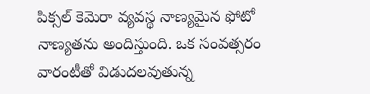పిక్సల్ కెమెరా వ్యవస్థ నాణ్యమైన ఫోటో నాణ్యతను అందిస్తుంది. ఒక సంవత్సరం వారంటీతో విడుదలవుతున్న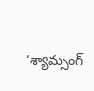‘శ్యామ్సంగ్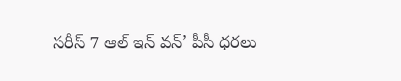సరీస్ 7 ఆల్ ఇన్ వన్’ పీసీ ధరలు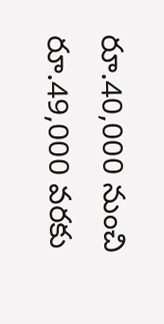రూ.40,000 నుంచి రూ.49,000 వరకు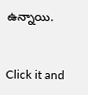ఉన్నాయి.


Click it and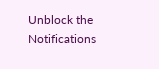Unblock the Notifications